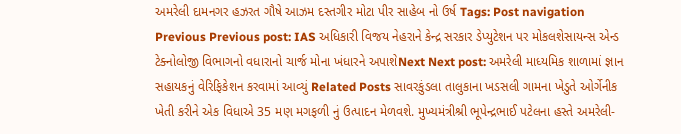અમરેલી દામનગર હઝરત ગૌષે આઝમ દસ્તગીર મોટા પીર સાહેબ નો ઉર્ષ Tags: Post navigation Previous Previous post: IAS અધિકારી વિજય નેહરાને કેન્દ્ર સરકાર ડેપ્યુટેશન પર મોકલશેસાયન્સ એન્ડ ટેક્નોલોજી વિભાગનો વધારાનો ચાર્જ મોના ખંધારને અપાશેNext Next post: અમરેલી માધ્યમિક શાળામાં જ્ઞાન સહાયકનું વેરિફિકેશન કરવામાં આવ્યું Related Posts સાવરકુંડલા તાલુકાના ખડસલી ગામના ખેડુતે ઓર્ગેનીક ખેતી કરીને એક વિધાએ 35 મણ મગફળી નું ઉત્પાદન મેળવશે. મુખ્યમંત્રીશ્રી ભૂપેન્દ્રભાઈ પટેલના હસ્તે અમરેલી-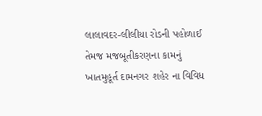લાલાવદર-લીલીયા રોડની પહોળાઈ તેમજ મજબૂતીકરણના કામનું ખાતમુહૂર્ત દામનગર શહેર ના વિવિધ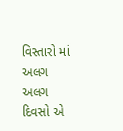વિસ્તારો માં અલગ અલગ દિવસો એ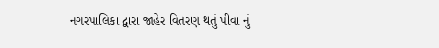નગરપાલિકા દ્વારા જાહેર વિતરણ થતું પીવા નું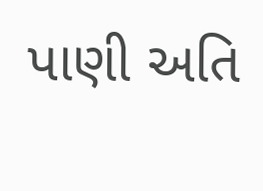પાણી અતિ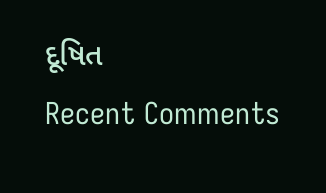દૂષિત
Recent Comments